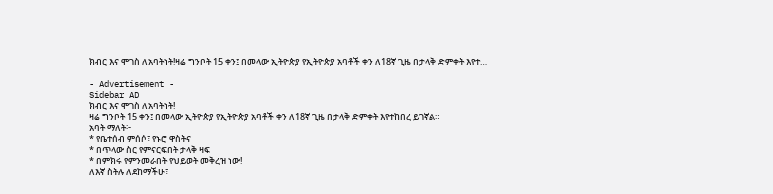ክብር እና ሞገስ ለአባትነት!ዛሬ ግንቦት 15 ቀን፤ በመላው ኢትዮጵያ የኢትዮጵያ አባቶች ቀን ለ18ኛ ጊዜ በታላቅ ድምቀት እየተ…

- Advertisement -
Sidebar AD
ክብር እና ሞገስ ለአባትነት!
ዛሬ ግንቦት 15 ቀን፤ በመላው ኢትዮጵያ የኢትዮጵያ አባቶች ቀን ለ18ኛ ጊዜ በታላቅ ድምቀት እየተከበረ ይገኛል።
አባት ማለት፦
* የቤተሰብ ምሰሶ፣ የኑሮ ዋስትና
* በጥላው ስር የምናርፍበት ታላቅ ዛፍ
* በምክሩ የምንመራበት የህይወት መቅረዝ ነው!
ለእኛ ስትሉ ለደከማችሁ፣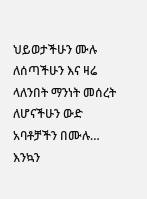ህይወታችሁን ሙሉ ለሰጣችሁን እና ዛሬ ላለንበት ማንነት መሰረት ለሆናችሁን ውድ አባቶቻችን በሙሉ…
እንኳን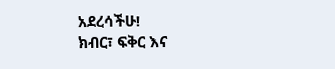አደረሳችሁ!
ክብር፣ ፍቅር እና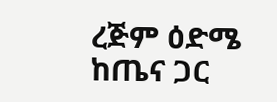ረጅም ዕድሜ ከጤና ጋር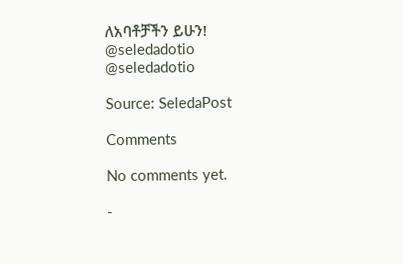ለአባቶቻችን ይሁን!
@seledadotio
@seledadotio

Source: SeledaPost

Comments

No comments yet.

-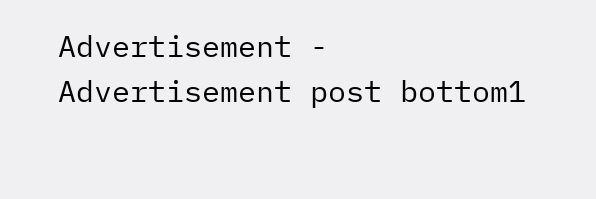Advertisement -
Advertisement post bottom1